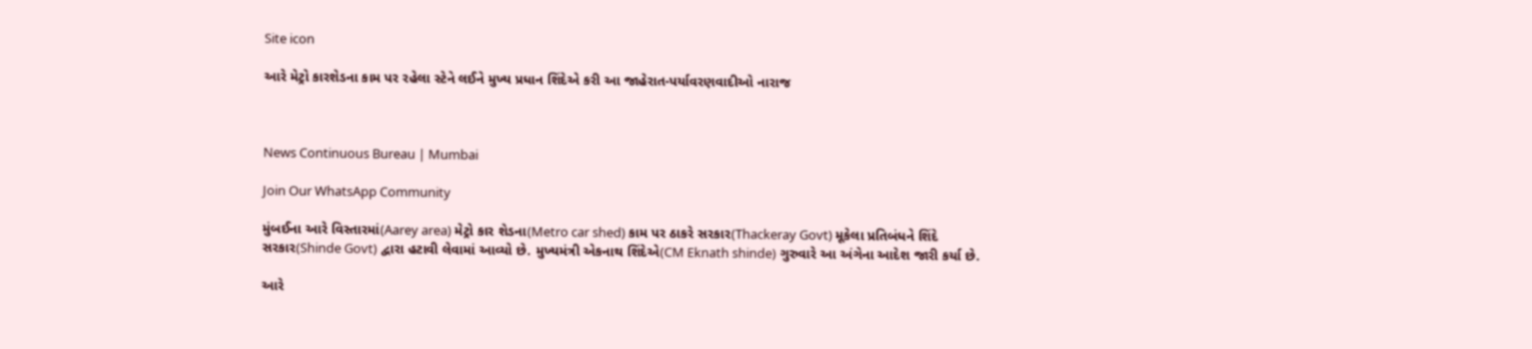Site icon

આરે મેટ્રો કારશેડના કામ પર રહેલા સ્ટેને લઈને મુખ્ય પ્રધાન શિંદેએ કરી આ જાહેરાત-પર્યાવરણવાદીઓ નારાજ



News Continuous Bureau | Mumbai

Join Our WhatsApp Community

મુંબઈના આરે વિસ્તારમાં(Aarey area) મેટ્રો કાર શેડના(Metro car shed) કામ પર ઠાકરે સરકાર(Thackeray Govt) મૂકેલા પ્રતિબંધને શિંદે સરકાર(Shinde Govt) દ્વારા હટાવી લેવામાં આવ્યો છે. મુખ્યમંત્રી એકનાથ શિંદેએ(CM Eknath shinde) ગુરુવારે આ અંગેના આદેશ જારી કર્યા છે.

આરે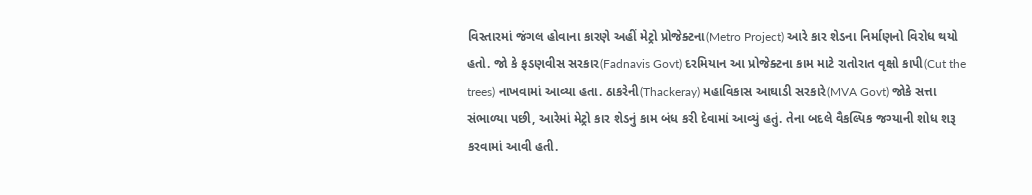વિસ્તારમાં જંગલ હોવાના કારણે અહીં મેટ્રો પ્રોજેક્ટના(Metro Project) આરે કાર શેડના નિર્માણનો વિરોધ થયો હતો. જો કે ફડણવીસ સરકાર(Fadnavis Govt) દરમિયાન આ પ્રોજેક્ટના કામ માટે રાતોરાત વૃક્ષો કાપી(Cut the trees) નાખવામાં આવ્યા હતા. ઠાકરેની(Thackeray) મહાવિકાસ આઘાડી સરકારે(MVA Govt) જોકે સત્તા સંભાળ્યા પછી, આરેમાં મેટ્રો કાર શેડનું કામ બંધ કરી દેવામાં આવ્યું હતું. તેના બદલે વૈકલ્પિક જગ્યાની શોધ શરૂ કરવામાં આવી હતી.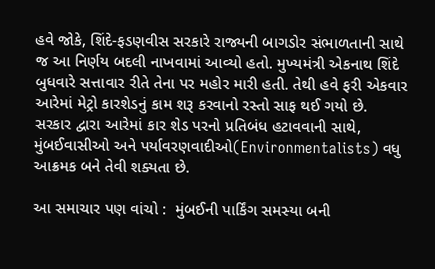હવે જોકે, શિંદે-ફડણવીસ સરકારે રાજ્યની બાગડોર સંભાળતાની સાથે જ આ નિર્ણય બદલી નાખવામાં આવ્યો હતો. મુખ્યમંત્રી એકનાથ શિંદે બુધવારે સત્તાવાર રીતે તેના પર મહોર મારી હતી. તેથી હવે ફરી એકવાર આરેમાં મેટ્રો કારશેડનું કામ શરૂ કરવાનો રસ્તો સાફ થઈ ગયો છે. સરકાર દ્વારા આરેમાં કાર શેડ પરનો પ્રતિબંધ હટાવવાની સાથે, મુંબઈવાસીઓ અને પર્યાવરણવાદીઓ(Environmentalists) વધુ આક્રમક બને તેવી શક્યતા છે.

આ સમાચાર પણ વાંચો :  મુંબઈની પાર્કિંગ સમસ્યા બની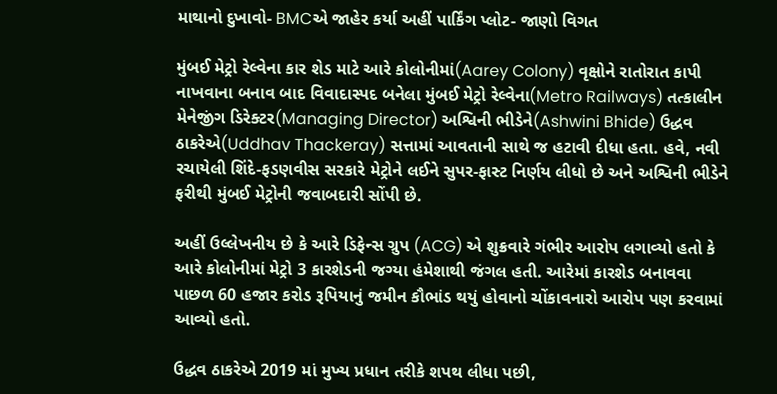માથાનો દુખાવો- BMCએ જાહેર કર્યા અહીં પાર્કિંગ પ્લોટ- જાણો વિગત

મુંબઈ મેટ્રો રેલ્વેના કાર શેડ માટે આરે કોલોનીમાં(Aarey Colony) વૃક્ષોને રાતોરાત કાપી નાખવાના બનાવ બાદ વિવાદાસ્પદ બનેલા મુંબઈ મેટ્રો રેલ્વેના(Metro Railways) તત્કાલીન મેનેજીંગ ડિરેક્ટર(Managing Director) અશ્વિની ભીડેને(Ashwini Bhide) ઉદ્ધવ ઠાકરેએ(Uddhav Thackeray) સત્તામાં આવતાની સાથે જ હટાવી દીધા હતા. હવે, નવી રચાયેલી શિંદે-ફડણવીસ સરકારે મેટ્રોને લઈને સુપર-ફાસ્ટ નિર્ણય લીધો છે અને અશ્વિની ભીડેને ફરીથી મુંબઈ મેટ્રોની જવાબદારી સોંપી છે.

અહીં ઉલ્લેખનીય છે કે આરે ડિફેન્સ ગ્રુપ (ACG) એ શુક્રવારે ગંભીર આરોપ લગાવ્યો હતો કે આરે કોલોનીમાં મેટ્રો 3 કારશેડની જગ્યા હંમેશાથી જંગલ હતી. આરેમાં કારશેડ બનાવવા પાછળ 60 હજાર કરોડ રૂપિયાનું જમીન કૌભાંડ થયું હોવાનો ચોંકાવનારો આરોપ પણ કરવામાં આવ્યો હતો.

ઉદ્ધવ ઠાકરેએ 2019 માં મુખ્ય પ્રધાન તરીકે શપથ લીધા પછી,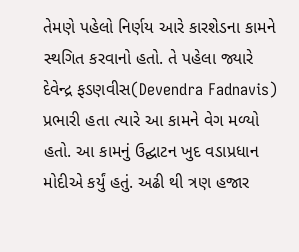તેમણે પહેલો નિર્ણય આરે કારશેડના કામને સ્થગિત કરવાનો હતો. તે પહેલા જ્યારે દેવેન્દ્ર ફડણવીસ(Devendra Fadnavis) પ્રભારી હતા ત્યારે આ કામને વેગ મળ્યો હતો. આ કામનું ઉદ્ઘાટન ખુદ વડાપ્રધાન મોદીએ કર્યું હતું. અઢી થી ત્રણ હજાર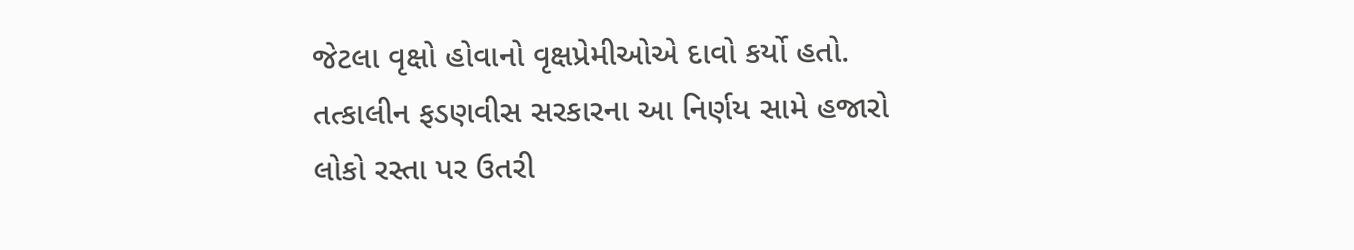જેટલા વૃક્ષો હોવાનો વૃક્ષપ્રેમીઓએ દાવો કર્યો હતો. તત્કાલીન ફડણવીસ સરકારના આ નિર્ણય સામે હજારો લોકો રસ્તા પર ઉતરી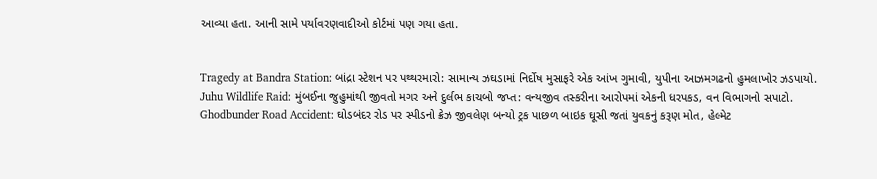આવ્યા હતા. આની સામે પર્યાવરણવાદીઓ કોર્ટમાં પણ ગયા હતા.


Tragedy at Bandra Station: બાંદ્રા સ્ટેશન પર પથ્થરમારો: સામાન્ય ઝઘડામાં નિર્દોષ મુસાફરે એક આંખ ગુમાવી, યુપીના આઝમગઢનો હુમલાખોર ઝડપાયો.
Juhu Wildlife Raid: મુંબઈના જુહુમાંથી જીવતો મગર અને દુર્લભ કાચબો જપ્ત: વન્યજીવ તસ્કરીના આરોપમાં એકની ધરપકડ, વન વિભાગનો સપાટો.
Ghodbunder Road Accident: ઘોડબંદર રોડ પર સ્પીડનો ક્રેઝ જીવલેણ બન્યો ટ્રક પાછળ બાઇક ઘૂસી જતાં યુવકનું કરૂણ મોત, હેલ્મેટ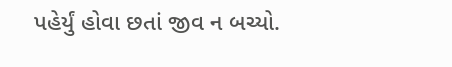પહેર્યું હોવા છતાં જીવ ન બચ્યો.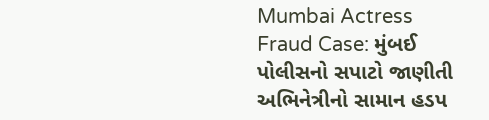Mumbai Actress Fraud Case: મુંબઈ પોલીસનો સપાટો જાણીતી અભિનેત્રીનો સામાન હડપ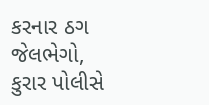કરનાર ઠગ જેલભેગો, કુરાર પોલીસે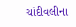ચાંદીવલીના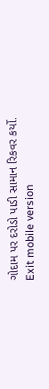ગોદામ પર દરોડો પાડી સામાન રિકવર કર્યો.
Exit mobile version